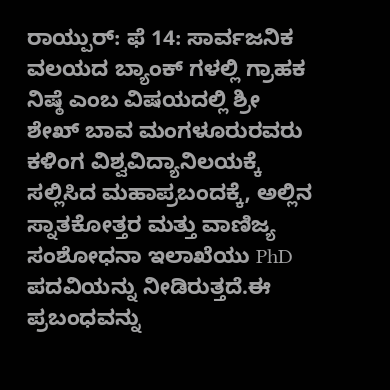ರಾಯ್ಪುರ್: ಫೆ 14: ಸಾರ್ವಜನಿಕ ವಲಯದ ಬ್ಯಾಂಕ್ ಗಳಲ್ಲಿ ಗ್ರಾಹಕ ನಿಷ್ಠೆ ಎಂಬ ವಿಷಯದಲ್ಲಿ ಶ್ರೀ ಶೇಖ್ ಬಾವ ಮಂಗಳೂರುರವರು ಕಳಿಂಗ ವಿಶ್ವವಿದ್ಯಾನಿಲಯಕ್ಕೆ ಸಲ್ಲಿಸಿದ ಮಹಾಪ್ರಬಂದಕ್ಕೆ, ಅಲ್ಲಿನ ಸ್ನಾತಕೋತ್ತರ ಮತ್ತು ವಾಣಿಜ್ಯ ಸಂಶೋಧನಾ ಇಲಾಖೆಯು PhD ಪದವಿಯನ್ನು ನೀಡಿರುತ್ತದೆ.ಈ ಪ್ರಬಂಧವನ್ನು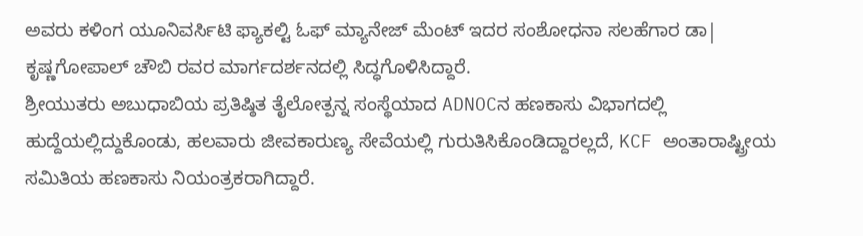ಅವರು ಕಳಿಂಗ ಯೂನಿವರ್ಸಿಟಿ ಫ್ಯಾಕಲ್ಟಿ ಓಫ್ ಮ್ಯಾನೇಜ್ ಮೆಂಟ್ ಇದರ ಸಂಶೋಧನಾ ಸಲಹೆಗಾರ ಡಾ| ಕೃಷ್ಣಗೋಪಾಲ್ ಚೌಬಿ ರವರ ಮಾರ್ಗದರ್ಶನದಲ್ಲಿ ಸಿದ್ಧಗೊಳಿಸಿದ್ದಾರೆ.
ಶ್ರೀಯುತರು ಅಬುಧಾಬಿಯ ಪ್ರತಿಷ್ಠಿತ ತೈಲೋತ್ಪನ್ನ ಸಂಸ್ಥೆಯಾದ ADNOCನ ಹಣಕಾಸು ವಿಭಾಗದಲ್ಲಿ ಹುದ್ದೆಯಲ್ಲಿದ್ದುಕೊಂಡು, ಹಲವಾರು ಜೀವಕಾರುಣ್ಯ ಸೇವೆಯಲ್ಲಿ ಗುರುತಿಸಿಕೊಂಡಿದ್ದಾರಲ್ಲದೆ, KCF ಅಂತಾರಾಷ್ಟ್ರೀಯ ಸಮಿತಿಯ ಹಣಕಾಸು ನಿಯಂತ್ರಕರಾಗಿದ್ದಾರೆ.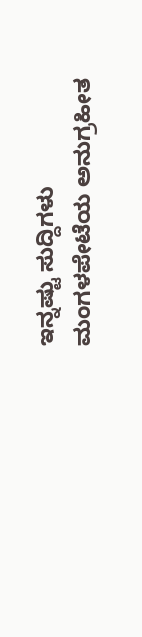ಇನ್ನಷ್ಟು ಸುದ್ದಿಗಳು
ಮಂಗಳಪೇಟೆಯ ಅನುಗ್ರಹೀತ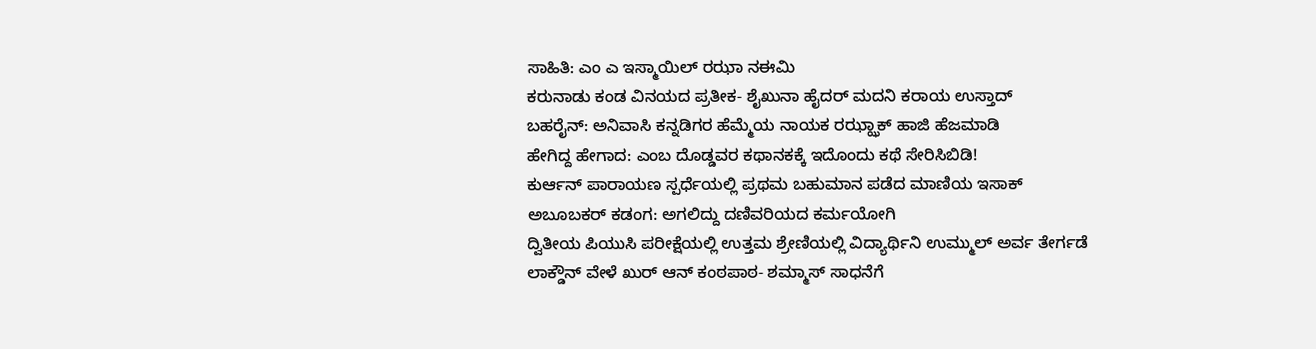ಸಾಹಿತಿ: ಎಂ ಎ ಇಸ್ಮಾಯಿಲ್ ರಝಾ ನಈಮಿ
ಕರುನಾಡು ಕಂಡ ವಿನಯದ ಪ್ರತೀಕ- ಶೈಖುನಾ ಹೈದರ್ ಮದನಿ ಕರಾಯ ಉಸ್ತಾದ್
ಬಹರೈನ್: ಅನಿವಾಸಿ ಕನ್ನಡಿಗರ ಹೆಮ್ಮೆಯ ನಾಯಕ ರಝ್ಝಾಕ್ ಹಾಜಿ ಹೆಜಮಾಡಿ
ಹೇಗಿದ್ದ ಹೇಗಾದ: ಎಂಬ ದೊಡ್ಡವರ ಕಥಾನಕಕ್ಕೆ ಇದೊಂದು ಕಥೆ ಸೇರಿಸಿಬಿಡಿ!
ಕುರ್ಆನ್ ಪಾರಾಯಣ ಸ್ಪರ್ಧೆಯಲ್ಲಿ ಪ್ರಥಮ ಬಹುಮಾನ ಪಡೆದ ಮಾಣಿಯ ಇಸಾಕ್
ಅಬೂಬಕರ್ ಕಡಂಗ: ಅಗಲಿದ್ದು ದಣಿವರಿಯದ ಕರ್ಮಯೋಗಿ
ದ್ವಿತೀಯ ಪಿಯುಸಿ ಪರೀಕ್ಷೆಯಲ್ಲಿ ಉತ್ತಮ ಶ್ರೇಣಿಯಲ್ಲಿ ವಿದ್ಯಾರ್ಥಿನಿ ಉಮ್ಮುಲ್ ಅರ್ವ ತೇರ್ಗಡೆ
ಲಾಕ್ಡೌನ್ ವೇಳೆ ಖುರ್ ಆನ್ ಕಂಠಪಾಠ- ಶಮ್ಮಾಸ್ ಸಾಧನೆಗೆ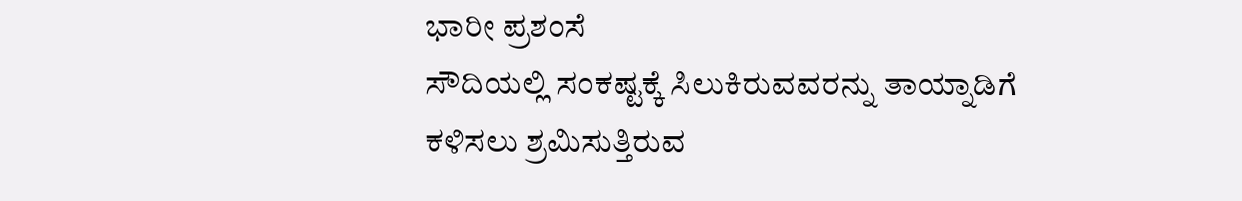ಭಾರೀ ಪ್ರಶಂಸೆ
ಸೌದಿಯಲ್ಲಿ ಸಂಕಷ್ಟಕ್ಕೆ ಸಿಲುಕಿರುವವರನ್ನು ತಾಯ್ನಾಡಿಗೆ ಕಳಿಸಲು ಶ್ರಮಿಸುತ್ತಿರುವ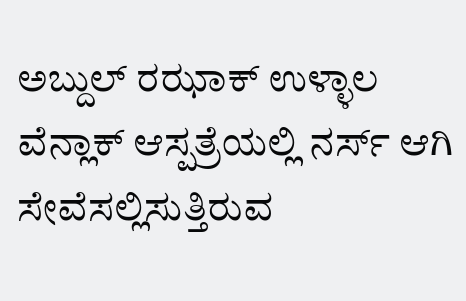ಅಬ್ದುಲ್ ರಝಾಕ್ ಉಳ್ಳಾಲ
ವೆನ್ಲಾಕ್ ಆಸ್ಪತ್ರೆಯಲ್ಲಿ ನರ್ಸ್ ಆಗಿ ಸೇವೆಸಲ್ಲಿಸುತ್ತಿರುವ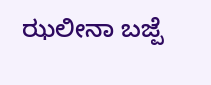ಝಲೀನಾ ಬಜ್ಪೆ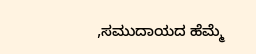,ಸಮುದಾಯದ ಹೆಮ್ಮೆ